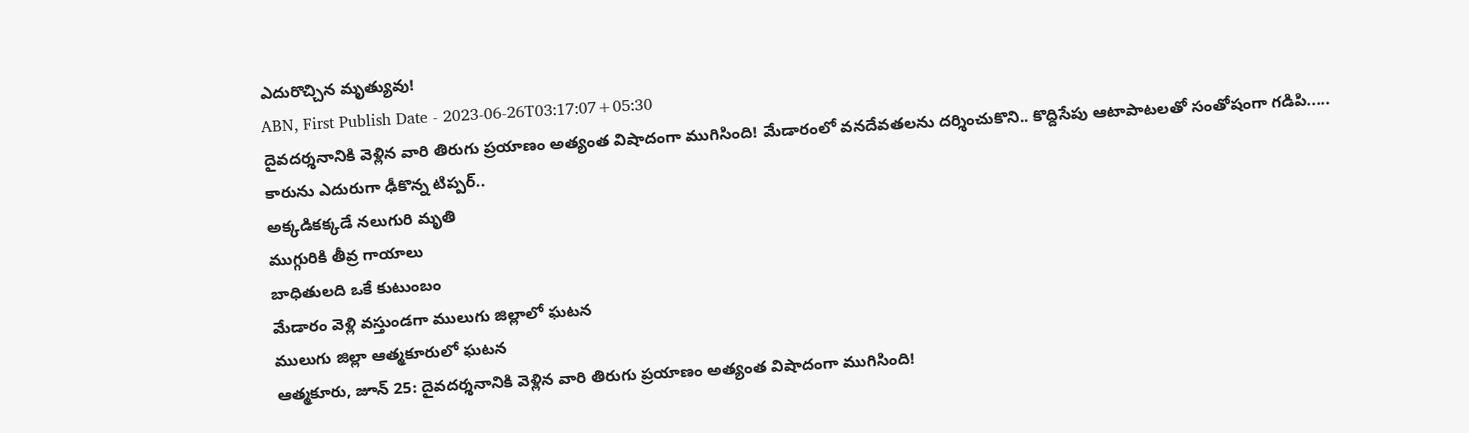ఎదురొచ్చిన మృత్యువు!
ABN, First Publish Date - 2023-06-26T03:17:07+05:30
దైవదర్శనానికి వెళ్లిన వారి తిరుగు ప్రయాణం అత్యంత విషాదంగా ముగిసింది! మేడారంలో వనదేవతలను దర్శించుకొని.. కొద్దిసేపు ఆటాపాటలతో సంతోషంగా గడిపి.....
కారును ఎదురుగా ఢీకొన్న టిప్పర్..
అక్కడికక్కడే నలుగురి మృతి
ముగ్గురికి తీవ్ర గాయాలు
బాధితులది ఒకే కుటుంబం
మేడారం వెళ్లి వస్తుండగా ములుగు జిల్లాలో ఘటన
ములుగు జిల్లా ఆత్మకూరులో ఘటన
ఆత్మకూరు, జూన్ 25: దైవదర్శనానికి వెళ్లిన వారి తిరుగు ప్రయాణం అత్యంత విషాదంగా ముగిసింది!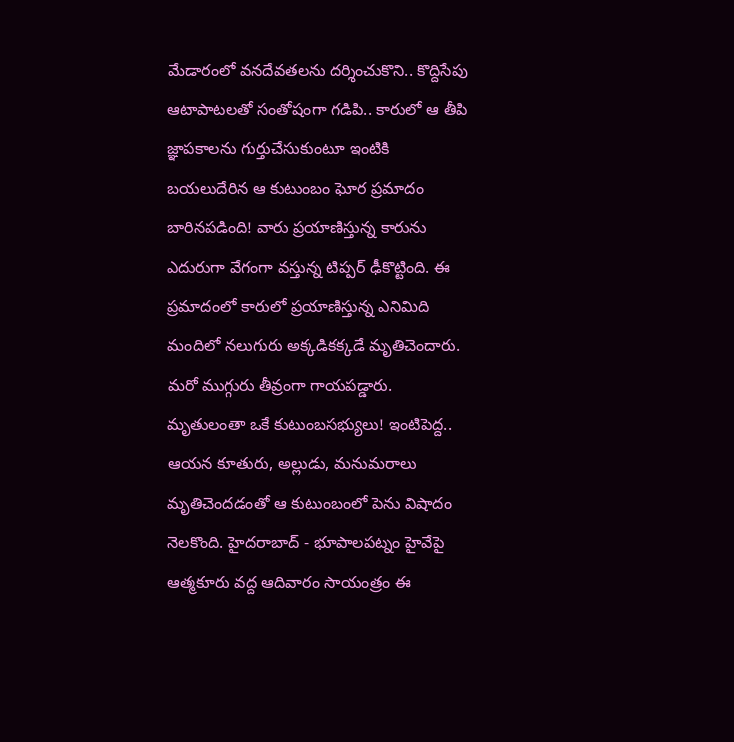మేడారంలో వనదేవతలను దర్శించుకొని.. కొద్దిసేపు ఆటాపాటలతో సంతోషంగా గడిపి.. కారులో ఆ తీపి జ్ఞాపకాలను గుర్తుచేసుకుంటూ ఇంటికి బయలుదేరిన ఆ కుటుంబం ఘోర ప్రమాదం బారినపడింది! వారు ప్రయాణిస్తున్న కారును ఎదురుగా వేగంగా వస్తున్న టిప్పర్ ఢీకొట్టింది. ఈ ప్రమాదంలో కారులో ప్రయాణిస్తున్న ఎనిమిది మందిలో నలుగురు అక్కడికక్కడే మృతిచెందారు. మరో ముగ్గురు తీవ్రంగా గాయపడ్డారు. మృతులంతా ఒకే కుటుంబసభ్యులు! ఇంటిపెద్ద.. ఆయన కూతురు, అల్లుడు, మనుమరాలు మృతిచెందడంతో ఆ కుటుంబంలో పెను విషాదం నెలకొంది. హైదరాబాద్ - భూపాలపట్నం హైవేపై ఆత్మకూరు వద్ద ఆదివారం సాయంత్రం ఈ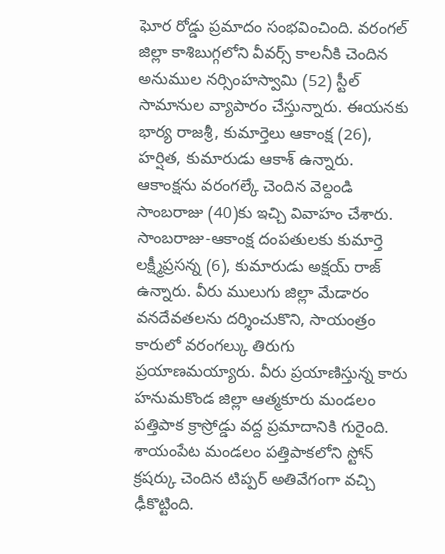ఘోర రోడ్డు ప్రమాదం సంభవించింది. వరంగల్ జిల్లా కాశిబుగ్గలోని వీవర్స్ కాలనీకి చెందిన అనుముల నర్సింహస్వామి (52) స్టీల్ సామానుల వ్యాపారం చేస్తున్నారు. ఈయనకు భార్య రాజశ్రీ, కుమార్తెలు ఆకాంక్ష (26), హర్షిత, కుమారుడు ఆకాశ్ ఉన్నారు. ఆకాంక్షను వరంగల్కే చెందిన వెల్దండి సాంబరాజు (40)కు ఇచ్చి వివాహం చేశారు. సాంబరాజు-ఆకాంక్ష దంపతులకు కుమార్తె లక్ష్మీప్రసన్న (6), కుమారుడు అక్షయ్ రాజ్ ఉన్నారు. వీరు ములుగు జిల్లా మేడారం వనదేవతలను దర్శించుకొని, సాయంత్రం కారులో వరంగల్కు తిరుగు ప్రయాణమయ్యారు. వీరు ప్రయాణిస్తున్న కారు హనుమకొండ జిల్లా ఆత్మకూరు మండలం పత్తిపాక క్రాస్రోడ్డు వద్ద ప్రమాదానికి గురైంది. శాయంపేట మండలం పత్తిపాకలోని స్టోన్ క్రషర్కు చెందిన టిప్పర్ అతివేగంగా వచ్చి ఢీకొట్టింది.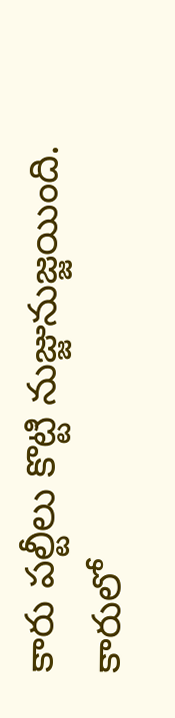కారు పల్టీలు కొట్టి నుజ్జునుజ్జయింది. కారులో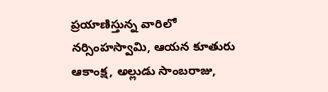ప్రయాణిస్తున్న వారిలో నర్సింహస్వామి, ఆయన కూతురు ఆకాంక్ష, అల్లుడు సాంబరాజు,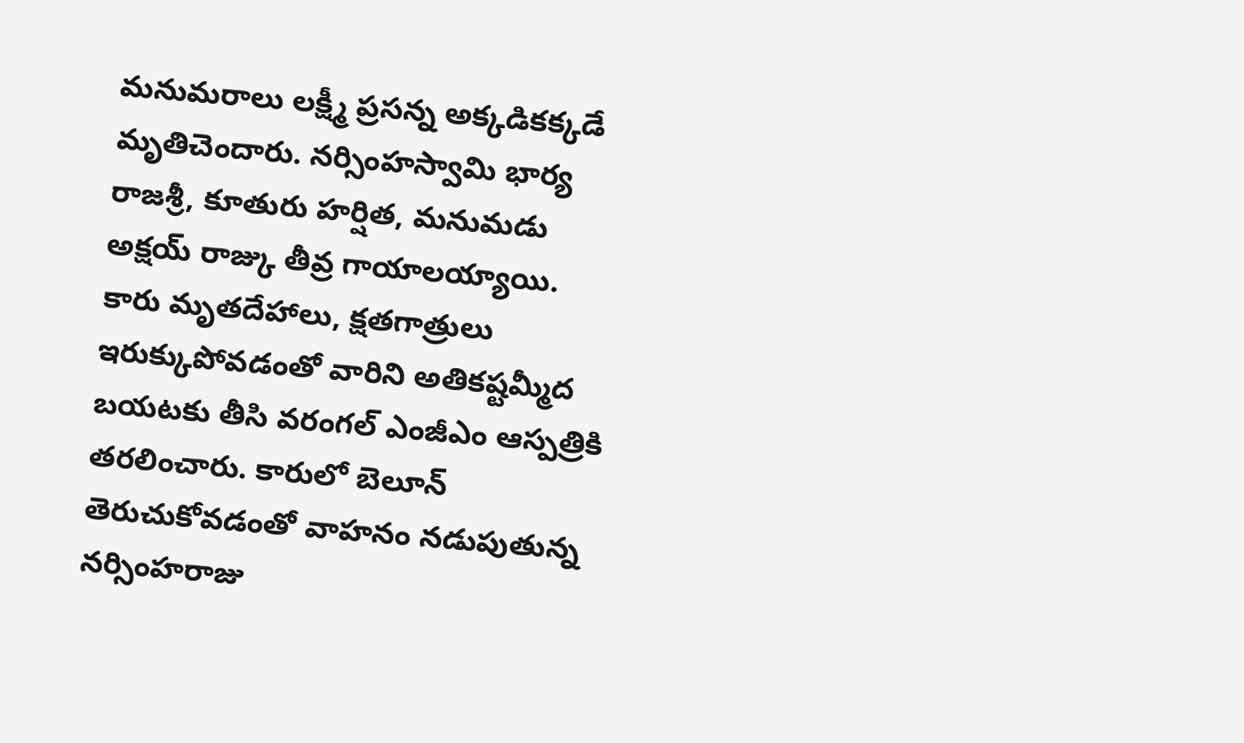మనుమరాలు లక్ష్మీ ప్రసన్న అక్కడికక్కడే మృతిచెందారు. నర్సింహస్వామి భార్య రాజశ్రీ, కూతురు హర్షిత, మనుమడు అక్షయ్ రాజ్కు తీవ్ర గాయాలయ్యాయి. కారు మృతదేహాలు, క్షతగాత్రులు ఇరుక్కుపోవడంతో వారిని అతికష్టమ్మీద బయటకు తీసి వరంగల్ ఎంజీఎం ఆస్పత్రికి తరలించారు. కారులో బెలూన్ తెరుచుకోవడంతో వాహనం నడుపుతున్న నర్సింహరాజు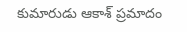కుమారుడు ఆకాశ్ ప్రమాదం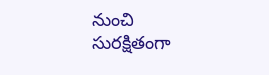నుంచి సురక్షితంగా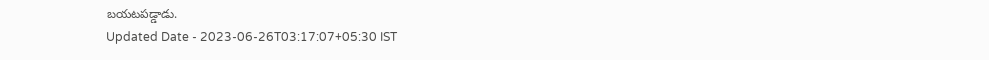బయటపడ్డాడు.
Updated Date - 2023-06-26T03:17:07+05:30 IST